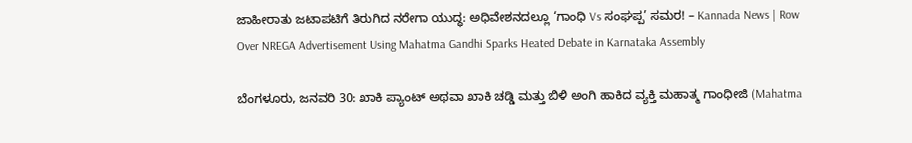ಜಾಹೀರಾತು ಜಟಾಪಟಿಗೆ ತಿರುಗಿದ ನರೇಗಾ ಯುದ್ಧ: ಅಧಿವೇಶನದಲ್ಲೂ ‘ಗಾಂಧಿ Vs ಸಂಘಪ್ಪ’ ಸಮರ! – Kannada News | Row Over NREGA Advertisement Using Mahatma Gandhi Sparks Heated Debate in Karnataka Assembly

ಬೆಂಗಳೂರು, ಜನವರಿ 30: ಖಾಕಿ ಪ್ಯಾಂಟ್ ಅಥವಾ ಖಾಕಿ ಚಡ್ಡಿ ಮತ್ತು ಬಿಳಿ ಅಂಗಿ ಹಾಕಿದ ವ್ಯಕ್ತಿ ಮಹಾತ್ಮ ಗಾಂಧೀಜಿ (Mahatma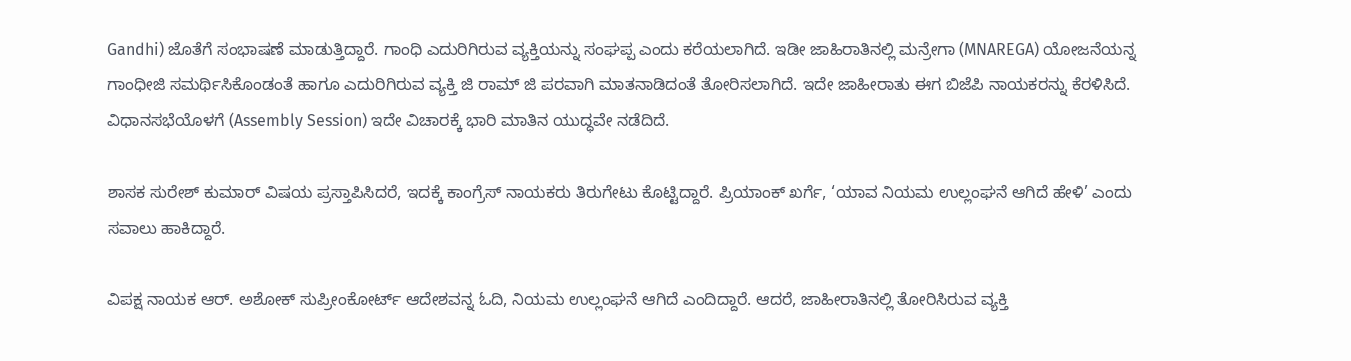Gandhi) ಜೊತೆಗೆ ಸಂಭಾಷಣೆ ಮಾಡುತ್ತಿದ್ದಾರೆ. ಗಾಂಧಿ ಎದುರಿಗಿರುವ ವ್ಯಕ್ತಿಯನ್ನು ಸಂಘಪ್ಪ ಎಂದು ಕರೆಯಲಾಗಿದೆ. ಇಡೀ ಜಾಹಿರಾತಿನಲ್ಲಿ ಮನ್ರೇಗಾ (MNAREGA) ಯೋಜನೆಯನ್ನ ಗಾಂಧೀಜಿ ಸಮರ್ಥಿಸಿಕೊಂಡಂತೆ ಹಾಗೂ ಎದುರಿಗಿರುವ ವ್ಯಕ್ತಿ ಜಿ ರಾಮ್ ಜಿ ಪರವಾಗಿ ಮಾತನಾಡಿದಂತೆ ತೋರಿಸಲಾಗಿದೆ. ಇದೇ ಜಾಹೀರಾತು ಈಗ ಬಿಜೆಪಿ ನಾಯಕರನ್ನು ಕೆರಳಿಸಿದೆ. ವಿಧಾನಸಭೆಯೊಳಗೆ (Assembly Session) ಇದೇ ವಿಚಾರಕ್ಕೆ ಭಾರಿ ಮಾತಿನ ಯುದ್ಧವೇ ನಡೆದಿದೆ.

ಶಾಸಕ ಸುರೇಶ್‌ ಕುಮಾರ್‌ ವಿಷಯ ಪ್ರಸ್ತಾಪಿಸಿದರೆ, ಇದಕ್ಕೆ ಕಾಂಗ್ರೆಸ್ ನಾಯಕರು ತಿರುಗೇಟು ಕೊಟ್ಟಿದ್ದಾರೆ. ಪ್ರಿಯಾಂಕ್ ಖರ್ಗೆ, ‘ಯಾವ ನಿಯಮ ಉಲ್ಲಂಘನೆ ಆಗಿದೆ ಹೇಳಿ’ ಎಂದು ಸವಾಲು ಹಾಕಿದ್ದಾರೆ.

ವಿಪಕ್ಷ ನಾಯಕ ಆರ್. ಅಶೋಕ್ ಸುಪ್ರೀಂಕೋರ್ಟ್ ಆದೇಶವನ್ನ ಓದಿ, ನಿಯಮ ಉಲ್ಲಂಘನೆ ಆಗಿದೆ ಎಂದಿದ್ದಾರೆ. ಆದರೆ, ಜಾಹೀರಾತಿನಲ್ಲಿ ತೋರಿಸಿರುವ ವ್ಯಕ್ತಿ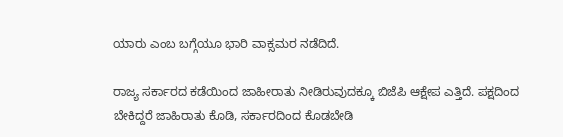ಯಾರು ಎಂಬ ಬಗ್ಗೆಯೂ ಭಾರಿ ವಾಕ್ಸಮರ ನಡೆದಿದೆ.

ರಾಜ್ಯ ಸರ್ಕಾರದ ಕಡೆಯಿಂದ ಜಾಹೀರಾತು ನೀಡಿರುವುದಕ್ಕೂ ಬಿಜೆಪಿ ಆಕ್ಷೇಪ ಎತ್ತಿದೆ. ಪಕ್ಷದಿಂದ ಬೇಕಿದ್ದರೆ ಜಾಹಿರಾತು ಕೊಡಿ, ಸರ್ಕಾರದಿಂದ ಕೊಡಬೇಡಿ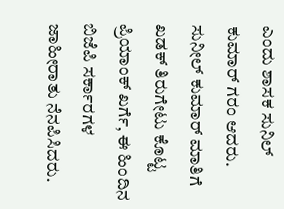ಎಂದು ಶಾಸಕ ಸುನಿಲ್ ಕುಮಾರ್ ಗರಂ ಆದರು. ಸುನೀಲ್‌ ಕುಮಾರ್‌ ಮಾತಿಗೆ ಖಡಕ್ ತಿರುಗೇಟು ಕೊಟ್ಟ ಪ್ರಿಯಾಂಕ್ ಖರ್ಗೆ, ಈ ಹಿಂದಿನ ಬಿಜೆಪಿ ಸರ್ಕಾರಗಳ ಜಾಹೀರಾತು ನೆನಪಿಸಿದರು.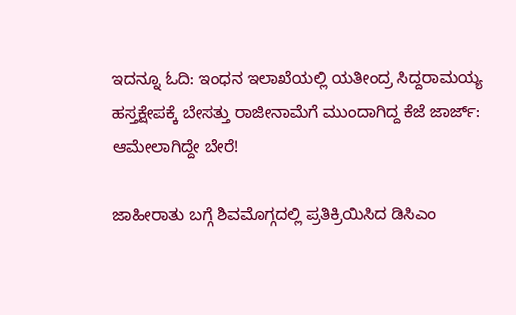ಇದನ್ನೂ ಓದಿ: ಇಂಧನ ಇಲಾಖೆಯಲ್ಲಿ ಯತೀಂದ್ರ ಸಿದ್ದರಾಮಯ್ಯ ಹಸ್ತಕ್ಷೇಪಕ್ಕೆ ಬೇಸತ್ತು ರಾಜೀನಾಮೆಗೆ ಮುಂದಾಗಿದ್ದ ಕೆಜೆ ಜಾರ್ಜ್: ಆಮೇಲಾಗಿದ್ದೇ ಬೇರೆ!

ಜಾಹೀರಾತು ಬಗ್ಗೆ ಶಿವಮೊಗ್ಗದಲ್ಲಿ ಪ್ರತಿಕ್ರಿಯಿಸಿದ ಡಿಸಿಎಂ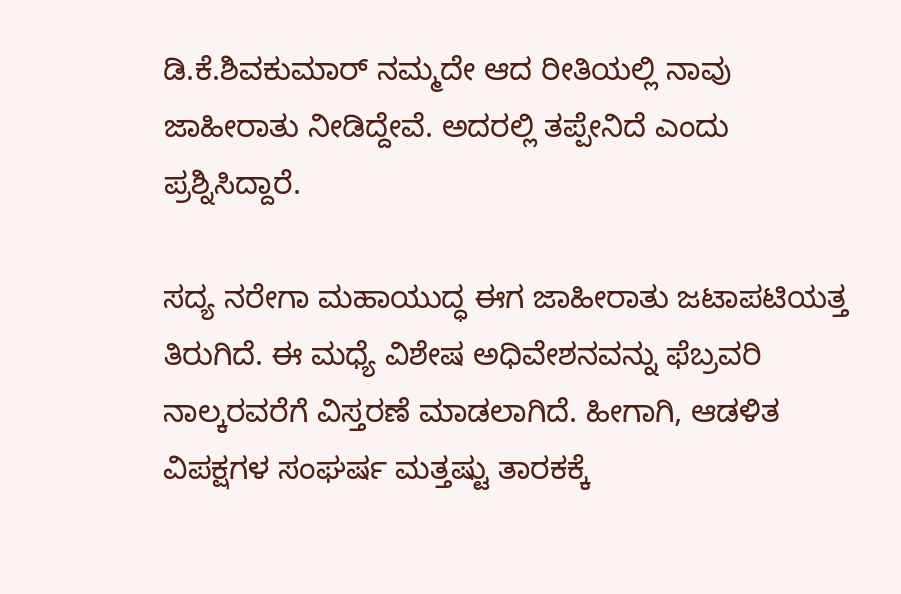ಡಿ.ಕೆ.ಶಿವಕುಮಾರ್ ನಮ್ಮದೇ ಆದ ರೀತಿಯಲ್ಲಿ ನಾವು ಜಾಹೀರಾತು ನೀಡಿದ್ದೇವೆ. ಅದರಲ್ಲಿ ತಪ್ಪೇನಿದೆ ಎಂದು ಪ್ರಶ್ನಿಸಿದ್ದಾರೆ.

ಸದ್ಯ ನರೇಗಾ ಮಹಾಯುದ್ಧ ಈಗ ಜಾಹೀರಾತು ಜಟಾಪಟಿಯತ್ತ ತಿರುಗಿದೆ. ಈ ಮಧ್ಯೆ ವಿಶೇಷ ಅಧಿವೇಶನವನ್ನು ಫೆಬ್ರವರಿ ನಾಲ್ಕರವರೆಗೆ ವಿಸ್ತರಣೆ ಮಾಡಲಾಗಿದೆ. ಹೀಗಾಗಿ, ಆಡಳಿತ ವಿಪಕ್ಷಗಳ ಸಂಘರ್ಷ ಮತ್ತಷ್ಟು ತಾರಕಕ್ಕೆ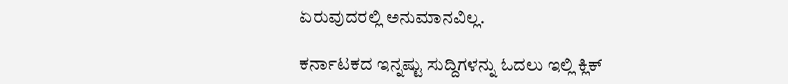ಏರುವುದರಲ್ಲಿ ಅನುಮಾನವಿಲ್ಲ.

ಕರ್ನಾಟಕದ ಇನ್ನಷ್ಟು ಸುದ್ದಿಗಳನ್ನು ಓದಲು ಇಲ್ಲಿ ಕ್ಲಿಕ್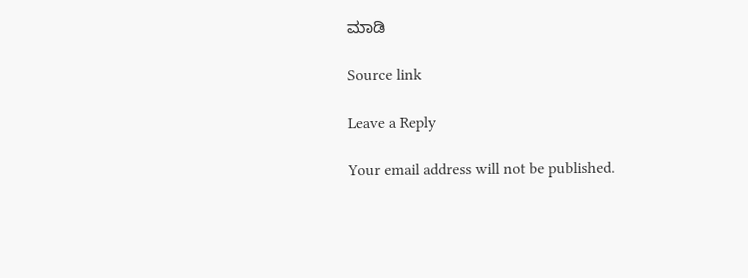ಮಾಡಿ

Source link

Leave a Reply

Your email address will not be published.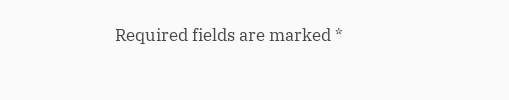Required fields are marked *